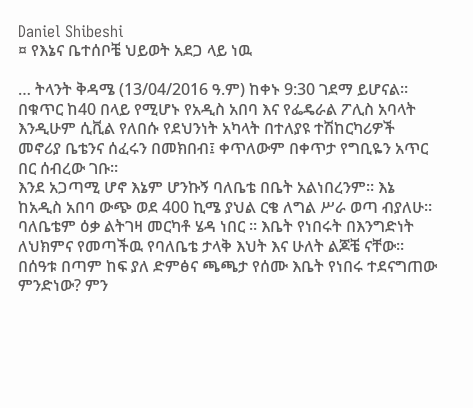Daniel Shibeshi
¤ የእኔና ቤተሰቦቼ ህይወት አደጋ ላይ ነዉ

… ትላንት ቅዳሜ (13/04/2016 ዓ.ም) ከቀኑ 9:30 ገደማ ይሆናል። በቁጥር ከ40 በላይ የሚሆኑ የአዲስ አበባ እና የፌዴራል ፖሊስ አባላት እንዲሁም ሲቪል የለበሱ የደህንነት አካላት በተለያዩ ተሽከርካሪዎች መኖሪያ ቤቴንና ሰፈሩን በመክበብ፤ ቀጥለውም በቀጥታ የግቢዬን አጥር በር ሰብረው ገቡ።
እንደ አጋጣሚ ሆኖ እኔም ሆንኩኝ ባለቤቴ በቤት አልነበረንም። እኔ ከአዲስ አበባ ውጭ ወደ 400 ኪሜ ያህል ርቄ ለግል ሥራ ወጣ ብያለሁ። ባለቤቴም ዕቃ ልትገዛ መርካቶ ሄዳ ነበር ። እቤት የነበሩት በእንግድነት ለህክምና የመጣችዉ የባለቤቴ ታላቅ እህት እና ሁለት ልጆቼ ናቸው።
በሰዓቱ በጣም ከፍ ያለ ድምፅና ጫጫታ የሰሙ እቤት የነበሩ ተደናግጠው ምንድነው? ምን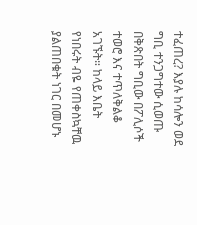ተፈጠረ? እያሉ ከሳሎን ወደ ግቢ ተንጋግተው ሲወጡ በቅጽበት ግቢው በፖሊሶች ተወሮ እና ተጥለቅልቆ አገኙት። ከላይ እቤት የነበሩት ብዬ የጠቀስኳቸዉ ያልጠበቁት ነገር በመሆኑ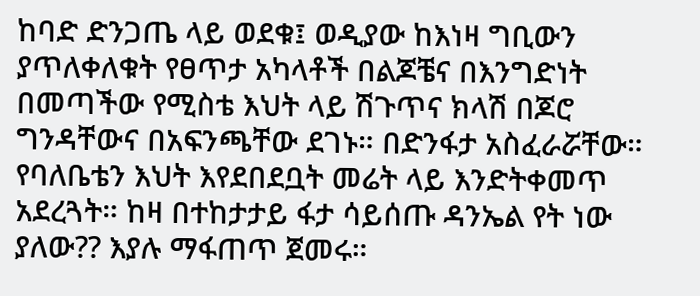ከባድ ድንጋጤ ላይ ወደቁ፤ ወዲያው ከእነዛ ግቢውን ያጥለቀለቁት የፀጥታ አካላቶች በልጆቼና በእንግድነት በመጣችው የሚስቴ እህት ላይ ሽጉጥና ክላሽ በጆሮ ግንዳቸውና በአፍንጫቸው ደገኑ። በድንፋታ አስፈራሯቸው። የባለቤቴን እህት እየደበደቧት መሬት ላይ እንድትቀመጥ አደረጓት። ከዛ በተከታታይ ፋታ ሳይሰጡ ዳንኤል የት ነው ያለው?? እያሉ ማፋጠጥ ጀመሩ።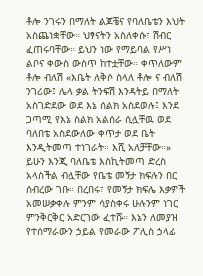ቶሎ ንገሩን በማለት ልጆቼና የባለቤቴን እህት አስጨነቋቸው። ህፃናትን አስለቀሱ፣ ሽብር ፈጠሩባቸው። ይህን ነው የማይባል የሥነ ልቦና ቀውስ ውስጥ ከተቷቸው። ቀጥለውም ቶሎ ብለሽ «እቤት ለቅሶ ስላለ ቶሎ ና ብለሽ ንገሪው፤ ሌላ ቃል ትንፍሽ እንዳትይ በማለት አስገድደው ወደ እኔ ሰልክ አስደወሉ፤ እንደ ጋጣሚ የእኔ ስልክ አልሰራ ሲሏቸዉ ወደ ባለበቴ አስደውለው ቀጥታ ወደ ቤት እንዲትመጣ ተነገራት። እሺ አለቻቸው።»
ይሁን እንጂ ባለቤቴ እስኪትመጣ ድረስ አላስችል ብሏቸው የቤቴ መኝታ ክፍሉን በር ሰብረው ገቡ። በረበሩ፣ የመኝታ ክፍሌ እቃዎች አመሠቃቀሉ ምንም ሳያስቀሩ ሁሉንም ነገር ምንቅርቅር አድርገው ፈተሹ። እኔን ለመያዝ የተሰማራውን ኃይል የመራው ፖሊስ ኃላፊ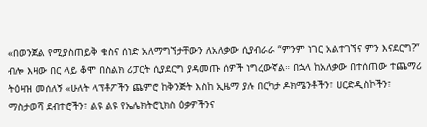«በወንጀል የሚያስጠይቅ ቁስና ሰነድ አለማግኘታቸውን ለአለቃው ሲያብራራ “ምንም ነገር አልተገኘና ምን እናደርግ?” ብሎ እዛው በር ላይ ቆሞ በስልክ ሪፓርት ሲያደርግ ያዳመጡ ሰዎች ነግረውኛል። በኋላ ከአለቃው በተሰጠው ተጨማሪ ትዕዛዝ መሰለኝ «ሁለት ላፕቶፖችን ጨምሮ ከቅንጅት እስከ ኢዜማ ያሉ በርካታ ዶክሜንቶችን፣ ሀርድዲስኮችን፣ ማስታወሻ ደብተሮችን፣ ልዩ ልዩ የኤሌክትሮኒክስ ዕቃዎችንና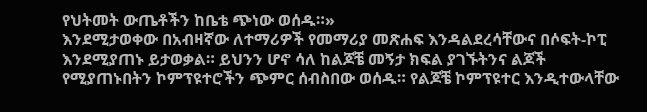የህትመት ውጤቶችን ከቤቴ ጭነው ወሰዱ።»
እንደሚታወቀው በአብዛኛው ለተማሪዎች የመማሪያ መጽሐፍ እንዳልደረሳቸውና በሶፍት-ኮፒ እንደሚያጠኑ ይታወቃል። ይህንን ሆኖ ሳለ ከልጆቼ መኝታ ክፍል ያገኙትንና ልጆች የሚያጠኑበትን ኮምፕዩተሮችን ጭምር ሰብስበው ወሰዱ። የልጆቼ ኮምፕዩተር እንዲተውላቸው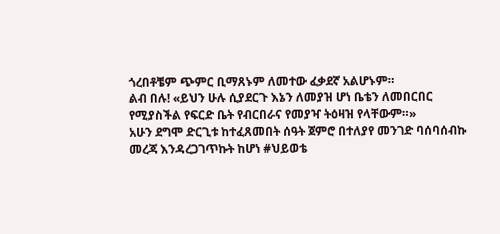ጎረበቶቼም ጭምር ቢማጸኑም ለመተው ፈቃደኛ አልሆኑም።
ልብ በሉ! «ይህን ሁሉ ሲያደርጉ እኔን ለመያዝ ሆነ ቤቴን ለመበርበር የሚያስችል የፍርድ ቤት የብርበራና የመያዣ ትዕዛዝ የላቸውም።»
አሁን ደግሞ ድርጊቱ ከተፈጸመበት ሰዓት ጀምሮ በተለያየ መንገድ ባሰባሰብኩ መረጃ እንዳረጋገጥኩት ከሆነ #ህይወቴ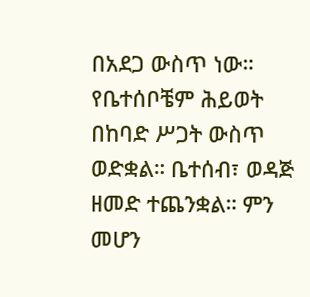በአደጋ ውስጥ ነው። የቤተሰቦቼም ሕይወት በከባድ ሥጋት ውስጥ ወድቋል። ቤተሰብ፣ ወዳጅ ዘመድ ተጨንቋል። ምን መሆን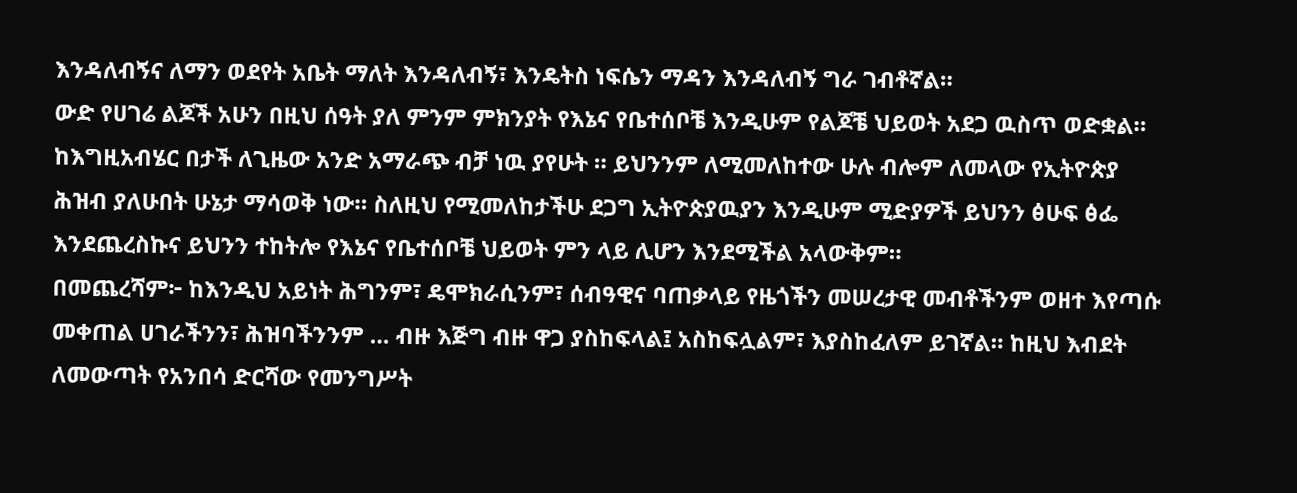እንዳለብኝና ለማን ወደየት አቤት ማለት እንዳለብኝ፣ እንዴትስ ነፍሴን ማዳን እንዳለብኝ ግራ ገብቶኛል።
ውድ የሀገሬ ልጆች አሁን በዚህ ሰዓት ያለ ምንም ምክንያት የእኔና የቤተሰቦቼ እንዲሁም የልጆቼ ህይወት አደጋ ዉስጥ ወድቋል። ከእግዚአብሄር በታች ለጊዜው አንድ አማራጭ ብቻ ነዉ ያየሁት ። ይህንንም ለሚመለከተው ሁሉ ብሎም ለመላው የኢትዮጵያ ሕዝብ ያለሁበት ሁኔታ ማሳወቅ ነው። ስለዚህ የሚመለከታችሁ ደጋግ ኢትዮጵያዉያን እንዲሁም ሚድያዎች ይህንን ፅሁፍ ፅፌ እንደጨረስኩና ይህንን ተከትሎ የእኔና የቤተሰቦቼ ህይወት ምን ላይ ሊሆን እንደሚችል አላውቅም።
በመጨረሻም፦ ከእንዲህ አይነት ሕግንም፣ ዴሞክራሲንም፣ ሰብዓዊና ባጠቃላይ የዜጎችን መሠረታዊ መብቶችንም ወዘተ እየጣሱ መቀጠል ሀገራችንን፣ ሕዝባችንንም … ብዙ እጅግ ብዙ ዋጋ ያስከፍላል፤ አስከፍሏልም፣ እያስከፈለም ይገኛል። ከዚህ እብደት ለመውጣት የአንበሳ ድርሻው የመንግሥት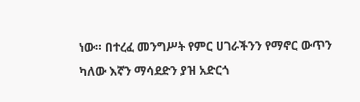ነው። በተረፈ መንግሥት የምር ሀገራችንን የማኖር ውጥን ካለው እኛን ማሳደድን ያዝ አድርጎ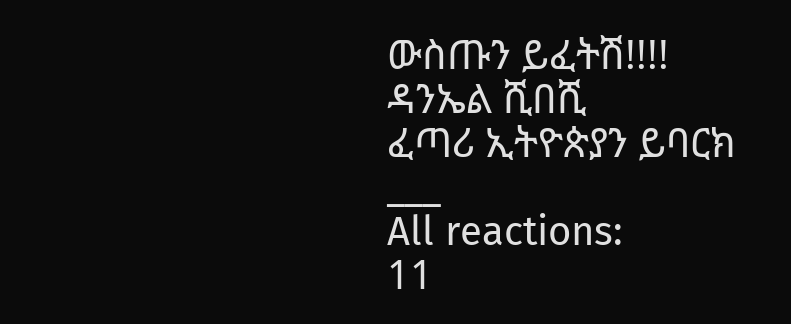ውስጡን ይፈትሽ!!!!
ዳንኤል ሺበሺ
ፈጣሪ ኢትዮጵያን ይባርክ
___
All reactions:
11